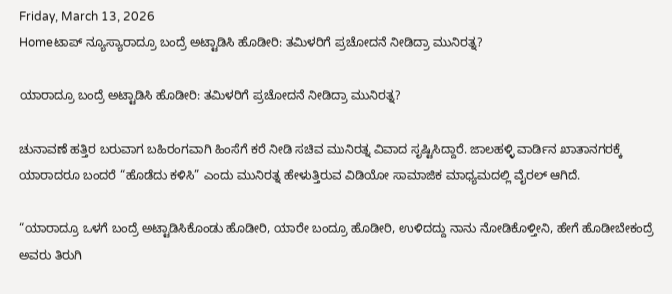Friday, March 13, 2026
Homeಟಾಪ್ ನ್ಯೂಸ್ಯಾರಾದ್ರೂ ಬಂದ್ರೆ ಅಟ್ಟಾಡಿಸಿ ಹೊಡೀರಿ: ತಮಿಳರಿಗೆ ಪ್ರಚೋದನೆ ನೀಡಿದ್ರಾ ಮುನಿರತ್ನ?

ಯಾರಾದ್ರೂ ಬಂದ್ರೆ ಅಟ್ಟಾಡಿಸಿ ಹೊಡೀರಿ: ತಮಿಳರಿಗೆ ಪ್ರಚೋದನೆ ನೀಡಿದ್ರಾ ಮುನಿರತ್ನ?

ಚುನಾವಣೆ ಹತ್ತಿರ ಬರುವಾಗ ಬಹಿರಂಗವಾಗಿ ಹಿಂಸೆಗೆ ಕರೆ ನೀಡಿ ಸಚಿವ ಮುನಿರತ್ನ ವಿವಾದ ಸೃಷ್ಟಿಸಿದ್ದಾರೆ. ಜಾಲಹಳ್ಳಿ ವಾರ್ಡಿನ ಖಾತಾನಗರಕ್ಕೆ ಯಾರಾದರೂ ಬಂದರೆ “ಹೊಡೆದು ಕಳಿಸಿ” ಎಂದು ಮುನಿರತ್ನ ಹೇಳುತ್ತಿರುವ ವಿಡಿಯೋ ಸಾಮಾಜಿಕ ಮಾಧ್ಯಮದಲ್ಲಿ ವೈರಲ್‌ ಆಗಿದೆ.

“ಯಾರಾದ್ರೂ ಒಳಗೆ ಬಂದ್ರೆ ಅಟ್ಟಾಡಿಸಿಕೊಂಡು ಹೊಡೀರಿ, ಯಾರೇ ಬಂದ್ರೂ ಹೊಡೀರಿ, ಉಳಿದದ್ದು ನಾನು ನೋಡಿಕೊಳ್ತೀನಿ, ಹೇಗೆ ಹೊಡೀಬೇಕಂದ್ರೆ ಅವರು ತಿರುಗಿ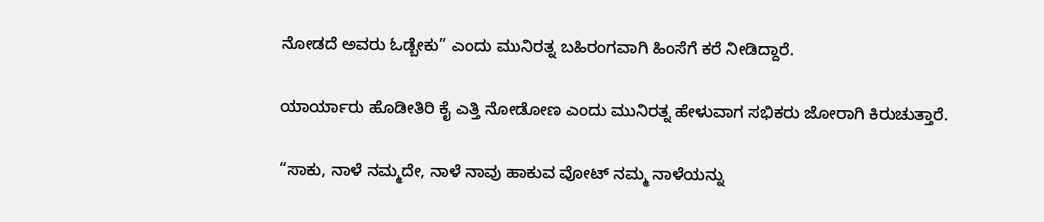ನೋಡದೆ ಅವರು ಓಡ್ಬೇಕು” ಎಂದು ಮುನಿರತ್ನ ಬಹಿರಂಗವಾಗಿ ಹಿಂಸೆಗೆ ಕರೆ ನೀಡಿದ್ದಾರೆ.

ಯಾರ್ಯಾರು ಹೊಡೀತಿರಿ ಕೈ ಎತ್ತಿ ನೋಡೋಣ ಎಂದು ಮುನಿರತ್ನ ಹೇಳುವಾಗ ಸಭಿಕರು ಜೋರಾಗಿ ಕಿರುಚುತ್ತಾರೆ.

“ಸಾಕು, ನಾಳೆ ನಮ್ಮದೇ, ನಾಳೆ ನಾವು ಹಾಕುವ ವೋಟ್‌ ನಮ್ಮ ನಾಳೆಯನ್ನು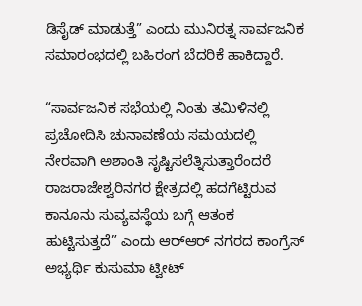ಡಿಸೈಡ್‌ ಮಾಡುತ್ತೆ” ಎಂದು ಮುನಿರತ್ನ ಸಾರ್ವಜನಿಕ ಸಮಾರಂಭದಲ್ಲಿ ಬಹಿರಂಗ ಬೆದರಿಕೆ ಹಾಕಿದ್ದಾರೆ.

“ಸಾರ್ವಜನಿಕ ಸಭೆಯಲ್ಲಿ ನಿಂತು ತಮಿಳಿನಲ್ಲಿ ಪ್ರಚೋದಿಸಿ ಚುನಾವಣೆಯ ಸಮಯದಲ್ಲಿ ನೇರವಾಗಿ ಅಶಾಂತಿ ಸೃಷ್ಟಿಸಲೆತ್ನಿಸುತ್ತಾರೆಂದರೆ ರಾಜರಾಜೇಶ್ವರಿನಗರ ಕ್ಷೇತ್ರದಲ್ಲಿ ಹದಗೆಟ್ಟಿರುವ ಕಾನೂನು ಸುವ್ಯವಸ್ಥೆಯ ಬಗ್ಗೆ ಆತಂಕ ಹುಟ್ಟಿಸುತ್ತದೆ” ಎಂದು ಆರ್‌ಆರ್‌ ನಗರದ ಕಾಂಗ್ರೆಸ್‌ ಅಭ್ಯರ್ಥಿ ಕುಸುಮಾ ಟ್ವೀಟ್‌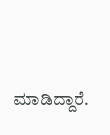ಮಾಡಿದ್ದಾರೆ.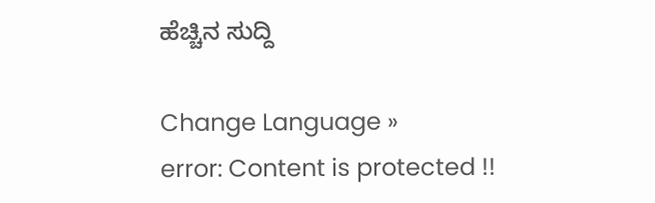ಹೆಚ್ಚಿನ ಸುದ್ದಿ

Change Language »
error: Content is protected !!